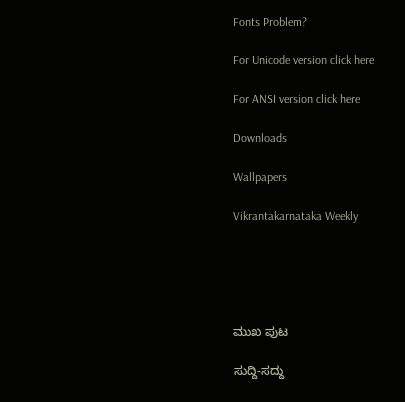Fonts Problem?

For Unicode version click here

For ANSI version click here

Downloads

Wallpapers

Vikrantakarnataka Weekly





ಮುಖ ಪುಟ

ಸುದ್ದಿ-ಸದ್ದು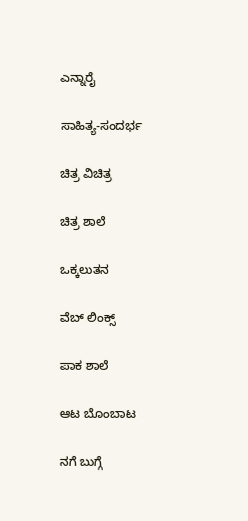ಎನ್ನಾರೈ

ಸಾಹಿತ್ಯ-ಸಂದರ್ಭ

ಚಿತ್ರ ವಿಚಿತ್ರ

ಚಿತ್ರ ಶಾಲೆ

ಒಕ್ಕಲುತನ

ವೆಬ್ ಲಿಂಕ್ಸ್

ಪಾಕ ಶಾಲೆ

ಆಟ ಬೊಂಬಾಟ

ನಗೆ ಬುಗ್ಗೆ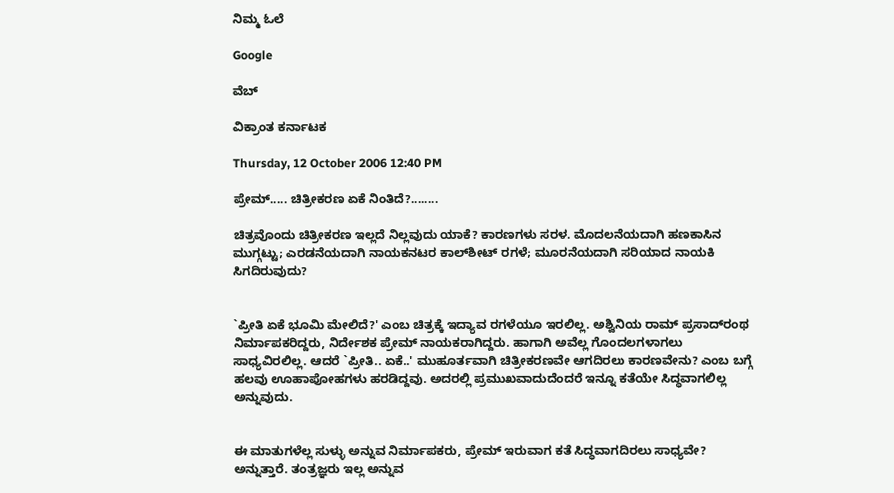ನಿಮ್ಮ ಓಲೆ

Google

ವೆಬ್

ವಿಕ್ರಾಂತ ಕರ್ನಾಟಕ

Thursday, 12 October 2006 12:40 PM

ಪ್ರೇಮ್..... ಚಿತ್ರೀಕರಣ ಏಕೆ ನಿಂತಿದೆ?........

ಚಿತ್ರವೊಂದು ಚಿತ್ರೀಕರಣ ಇಲ್ಲದೆ ನಿಲ್ಲವುದು ಯಾಕೆ? ಕಾರಣಗಳು ಸರಳ. ಮೊದಲನೆಯದಾಗಿ ಹಣಕಾಸಿನ ಮುಗ್ಗಟ್ಟು; ಎರಡನೆಯದಾಗಿ ನಾಯಕನಟರ ಕಾಲ್‌ಶೀಟ್ ರಗಳೆ; ಮೂರನೆಯದಾಗಿ ಸರಿಯಾದ ನಾಯಕಿ ಸಿಗದಿರುವುದು?


`ಪ್ರೀತಿ ಏಕೆ ಭೂಮಿ ಮೇಲಿದೆ?' ಎಂಬ ಚಿತ್ರಕ್ಕೆ ಇದ್ಯಾವ ರಗಳೆಯೂ ಇರಲಿಲ್ಲ. ಅಶ್ವಿನಿಯ ರಾಮ್ ಪ್ರಸಾದ್‌ರಂಥ ನಿರ್ಮಾಪಕರಿದ್ದರು, ನಿರ್ದೇಶಕ ಪ್ರೇಮ್ ನಾಯಕರಾಗಿದ್ದರು. ಹಾಗಾಗಿ ಅವೆಲ್ಲ ಗೊಂದಲಗಳಾಗಲು ಸಾಧ್ಯವಿರಲಿಲ್ಲ. ಆದರೆ `ಪ್ರೀತಿ.. ಏಕೆ..' ಮುಹೂರ್ತವಾಗಿ ಚಿತ್ರೀಕರಣವೇ ಆಗದಿರಲು ಕಾರಣವೇನು? ಎಂಬ ಬಗ್ಗೆ ಹಲವು ಊಹಾಪೋಹಗಳು ಹರಡಿದ್ದವು. ಅದರಲ್ಲಿ ಪ್ರಮುಖವಾದುದೆಂದರೆ ಇನ್ನೂ ಕತೆಯೇ ಸಿದ್ಧವಾಗಲಿಲ್ಲ ಅನ್ನುವುದು.


ಈ ಮಾತುಗಳೆಲ್ಲ ಸುಳ್ಳು ಅನ್ನುವ ನಿರ್ಮಾಪಕರು, ಪ್ರೇಮ್ ಇರುವಾಗ ಕತೆ ಸಿದ್ಧವಾಗದಿರಲು ಸಾಧ್ಯವೇ? ಅನ್ನುತ್ತಾರೆ. ತಂತ್ರಜ್ಞರು ಇಲ್ಲ ಅನ್ನುವ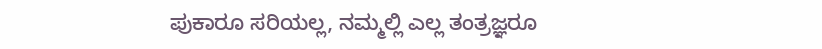ಪುಕಾರೂ ಸರಿಯಲ್ಲ, ನಮ್ಮಲ್ಲಿ ಎಲ್ಲ ತಂತ್ರಜ್ಞರೂ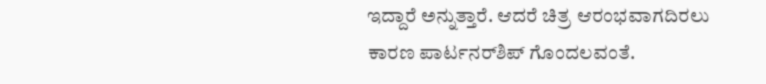ಇದ್ದಾರೆ ಅನ್ನುತ್ತಾರೆ. ಆದರೆ ಚಿತ್ರ ಆರಂಭವಾಗದಿರಲು ಕಾರಣ ಪಾರ್ಟನರ್‌ಶಿಪ್ ಗೊಂದಲವಂತೆ.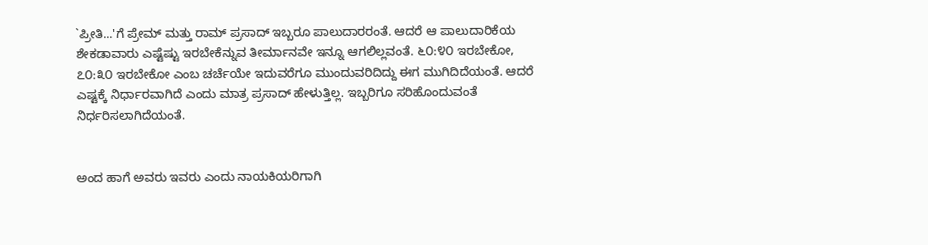`ಪ್ರೀತಿ...'ಗೆ ಪ್ರೇಮ್ ಮತ್ತು ರಾಮ್ ಪ್ರಸಾದ್ ಇಬ್ಬರೂ ಪಾಲುದಾರರಂತೆ. ಆದರೆ ಆ ಪಾಲುದಾರಿಕೆಯ ಶೇಕಡಾವಾರು ಎಷ್ಟೆಷ್ಟು ಇರಬೇಕೆನ್ನುವ ತೀರ್ಮಾನವೇ ಇನ್ನೂ ಆಗಲಿಲ್ಲವಂತೆ. ೬೦:೪೦ ಇರಬೇಕೋ, ೭೦:೩೦ ಇರಬೇಕೋ ಎಂಬ ಚರ್ಚೆಯೇ ಇದುವರೆಗೂ ಮುಂದುವರಿದಿದ್ದು ಈಗ ಮುಗಿದಿದೆಯಂತೆ. ಆದರೆ ಎಷ್ಟಕ್ಕೆ ನಿರ್ಧಾರವಾಗಿದೆ ಎಂದು ಮಾತ್ರ ಪ್ರಸಾದ್ ಹೇಳುತ್ತಿಲ್ಲ. ಇಬ್ಬರಿಗೂ ಸರಿಹೊಂದುವಂತೆ ನಿರ್ಧರಿಸಲಾಗಿದೆಯಂತೆ.


ಅಂದ ಹಾಗೆ ಅವರು ಇವರು ಎಂದು ನಾಯಕಿಯರಿಗಾಗಿ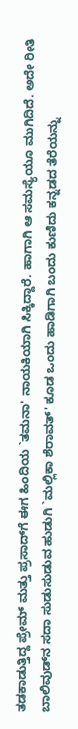ತಡಕಾಡುತ್ತಿದ್ದ ಪ್ರೇಮ್ ಮತ್ತು ಪ್ರಸಾದ್‌ಗೆ ಈಗ ಹಿಂದಿಯ `ತಮನಾ' ನಾಯಕಿಯಾಗಿ ಸಿಕ್ಕಿದ್ದಾರೆ. ಹಾಗಾಗಿ ಆ ಸಮಸ್ಯೆಯೂ ಮುಗಿದಿದೆ. ಅದೇ ರೀತಿ ಬಾಲಿವುಡ್‌ನ ಸದಾ ಸುಡುಸುಡುವ ಹುಡುಗಿ `ಮಲ್ಲಿಕಾ ಶೆರಾವತ್' ಕೂಡ ಒಂದು ಹಾಡಿಗಾಗಿ ಬಂದು ಕುಣಿದು ಕನ್ನಡದ ತೆರೆಯನ್ನು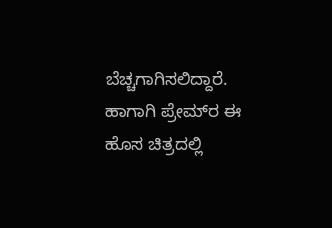ಬೆಚ್ಚಗಾಗಿಸಲಿದ್ದಾರೆ. ಹಾಗಾಗಿ ಪ್ರೇಮ್‌ರ ಈ ಹೊಸ ಚಿತ್ರದಲ್ಲಿ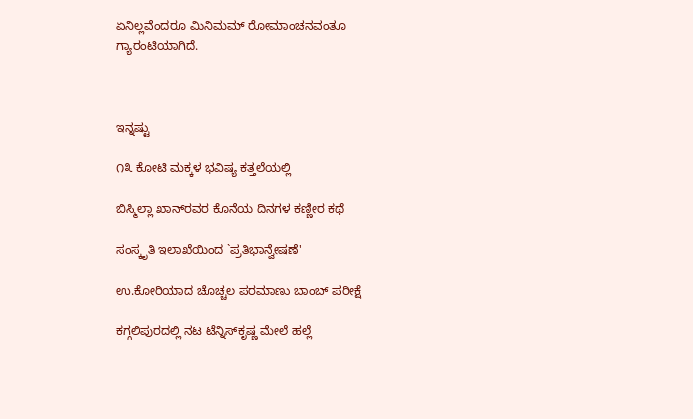ಏನಿಲ್ಲವೆಂದರೂ ಮಿನಿಮಮ್ ರೋಮಾಂಚನವಂತೂ ಗ್ಯಾರಂಟಿಯಾಗಿದೆ.



ಇನ್ನಷ್ಟು

೧೩ ಕೋಟಿ ಮಕ್ಕಳ ಭವಿಷ್ಯ ಕತ್ತಲೆಯಲ್ಲಿ

ಬಿಸ್ಮಿಲ್ಲಾ ಖಾನ್‌ರವರ ಕೊನೆಯ ದಿನಗಳ ಕಣ್ಣೀರ ಕಥೆ

ಸಂಸ್ಕೃತಿ ಇಲಾಖೆಯಿಂದ `ಪ್ರತಿಭಾನ್ವೇಷಣೆ'

ಉ.ಕೋರಿಯಾದ ಚೊಚ್ಚಲ ಪರಮಾಣು ಬಾಂಬ್ ಪರೀಕ್ಷೆ

ಕಗ್ಗಲಿಪುರದಲ್ಲಿ ನಟ ಟೆನ್ನಿಸ್‌ಕೃಷ್ಣ ಮೇಲೆ ಹಲ್ಲೆ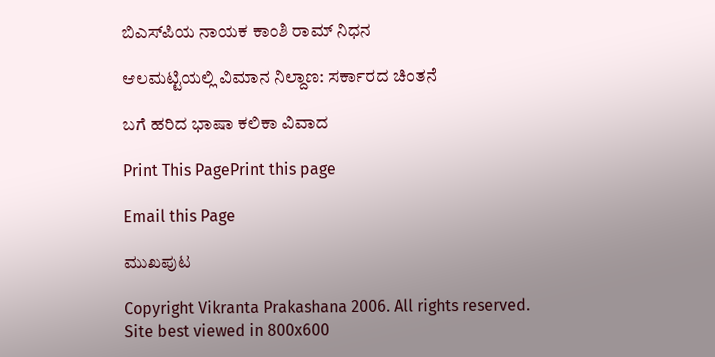ಬಿಎಸ್‌ಪಿಯ ನಾಯಕ ಕಾಂಶಿ ರಾಮ್ ನಿಧನ

ಆಲಮಟ್ಟಿಯಲ್ಲಿ ವಿಮಾನ ನಿಲ್ದಾಣ: ಸರ್ಕಾರದ ಚಿಂತನೆ

ಬಗೆ ಹರಿದ ಭಾಷಾ ಕಲಿಕಾ ವಿವಾದ

Print This PagePrint this page

Email this Page

ಮುಖಪುಟ

Copyright Vikranta Prakashana 2006. All rights reserved.
Site best viewed in 800x600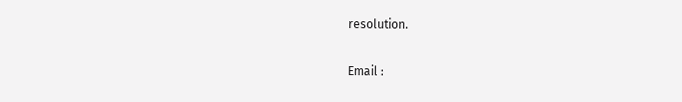resolution.

Email :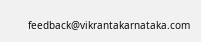feedback@vikrantakarnataka.com